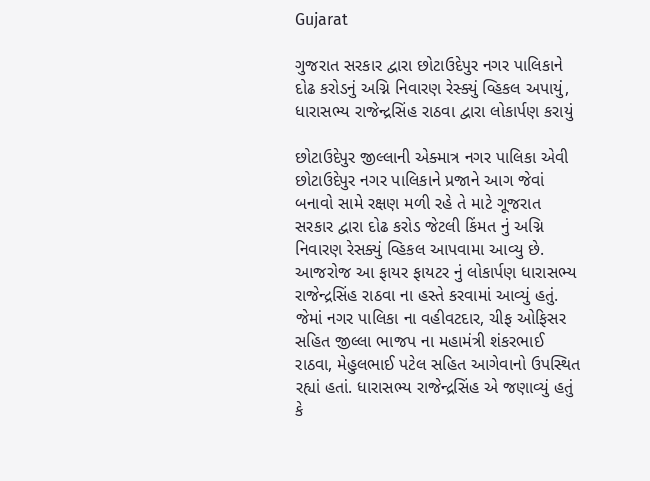Gujarat

ગુજરાત સરકાર દ્વારા છોટાઉદેપુર નગર પાલિકાને દોઢ કરોડનું અગ્નિ નિવારણ રેસ્ક્યું વ્હિકલ અપાયું, ધારાસભ્ય રાજેન્દ્રસિંહ રાઠવા દ્વારા લોકાર્પણ કરાયું

છોટાઉદેપુર જીલ્લાની એક્માત્ર નગર પાલિકા એવી છોટાઉદેપુર નગર પાલિકાને પ્રજાને આગ જેવાં બનાવો સામે રક્ષણ મળી રહે તે માટે ગૂજરાત સરકાર દ્વારા દોઢ કરોડ જેટલી કિંમત નું અગ્નિ નિવારણ રેસક્યું વ્હિકલ આપવામા આવ્યુ છે. આજરોજ આ ફાયર ફાયટર નું લોકાર્પણ ધારાસભ્ય રાજેન્દ્રસિંહ રાઠવા ના હસ્તે કરવામાં આવ્યું હતું. જેમાં નગર પાલિકા ના વહીવટદાર, ચીફ ઓફિસર સહિત જીલ્લા ભાજપ ના મહામંત્રી શંકરભાઈ રાઠવા, મેહુલભાઈ પટેલ સહિત આગેવાનો ઉપસ્થિત રહ્યાં હતાં. ધારાસભ્ય રાજેન્દ્રસિંહ એ જણાવ્યું હતું કે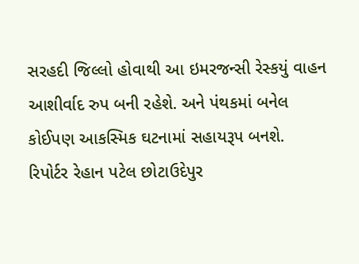સરહદી જિલ્લો હોવાથી આ ઇમરજન્સી રેસ્કયું વાહન આશીર્વાદ રુપ બની રહેશે. અને પંથકમાં બનેલ કોઈપણ આકસ્મિક ઘટનામાં સહાયરૂપ બનશે.
રિપોર્ટર રેહાન પટેલ છોટાઉદેપુર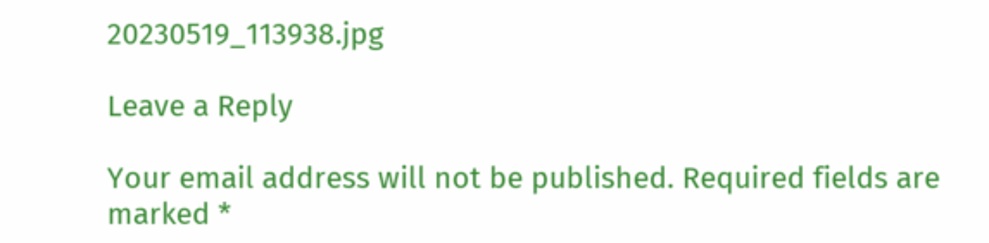20230519_113938.jpg

Leave a Reply

Your email address will not be published. Required fields are marked *